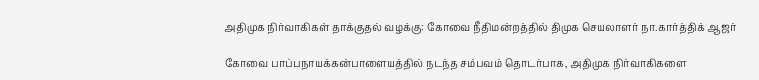அதிமுக நிர்வாகிகள் தாக்குதல் வழக்கு: கோவை நீதிமன்றத்தில் திமுக செயலாளர் நா.கார்த்திக் ஆஜர்

கோவை பாப்பநாயக்கன்பாளையத்தில் நடந்த சம்பவம் தொடர்பாக, அதிமுக நிர்வாகிகளை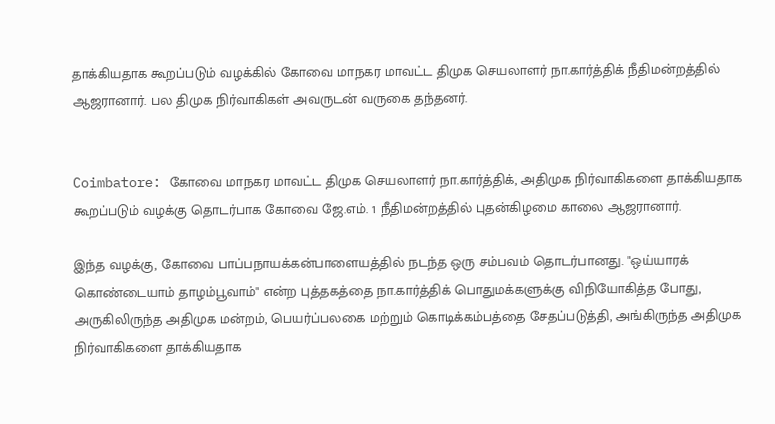தாக்கியதாக கூறப்படும் வழக்கில் கோவை மாநகர மாவட்ட திமுக செயலாளர் நா.கார்த்திக் நீதிமன்றத்தில் ஆஜரானார். பல திமுக நிர்வாகிகள் அவருடன் வருகை தந்தனர்.


Coimbatore: கோவை மாநகர மாவட்ட திமுக செயலாளர் நா.கார்த்திக், அதிமுக நிர்வாகிகளை தாக்கியதாக கூறப்படும் வழக்கு தொடர்பாக கோவை ஜே.எம். 1 நீதிமன்றத்தில் புதன்கிழமை காலை ஆஜரானார்.

இந்த வழக்கு, கோவை பாப்பநாயக்கன்பாளையத்தில் நடந்த ஒரு சம்பவம் தொடர்பானது. "ஒய்யாரக் கொண்டையாம் தாழம்பூவாம்" என்ற புத்தகத்தை நா.கார்த்திக் பொதுமக்களுக்கு விநியோகித்த போது, அருகிலிருந்த அதிமுக மன்றம், பெயர்ப்பலகை மற்றும் கொடிக்கம்பத்தை சேதப்படுத்தி, அங்கிருந்த அதிமுக நிர்வாகிகளை தாக்கியதாக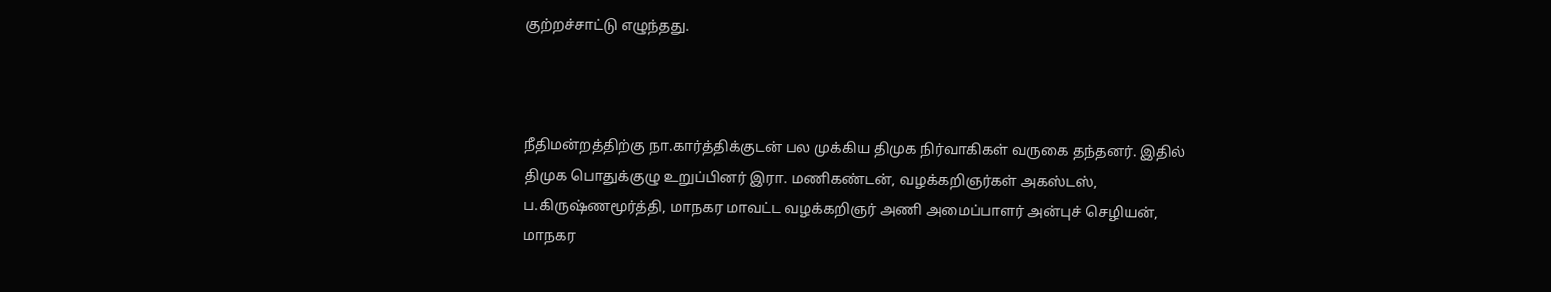குற்றச்சாட்டு எழுந்தது.



நீதிமன்றத்திற்கு நா.கார்த்திக்குடன் பல முக்கிய திமுக நிர்வாகிகள் வருகை தந்தனர். இதில் திமுக பொதுக்குழு உறுப்பினர் இரா. மணிகண்டன், வழக்கறிஞர்கள் அகஸ்டஸ், ப.கிருஷ்ணமூர்த்தி, மாநகர மாவட்ட வழக்கறிஞர் அணி அமைப்பாளர் அன்புச் செழியன், மாநகர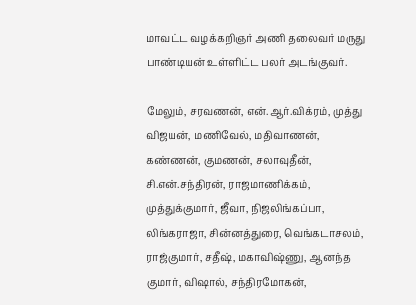மாவட்ட வழக்கறிஞர் அணி தலைவர் மருது பாண்டியன் உள்ளிட்ட பலர் அடங்குவர்.

மேலும், சரவணன், என்.ஆர்.விக்ரம், முத்து விஜயன், மணிவேல், மதிவாணன், கண்ணன், குமணன், சலாவுதீன், சி.என்.சந்திரன், ராஜமாணிக்கம், முத்துக்குமார், ஜீவா, நிஜலிங்கப்பா, லிங்கராஜா, சின்னத்துரை, வெங்கடாசலம், ராஜ்குமார், சதீஷ், மகாவிஷ்ணு, ஆனந்த குமார், விஷால், சந்திரமோகன்,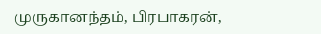முருகானந்தம், பிரபாகரன்,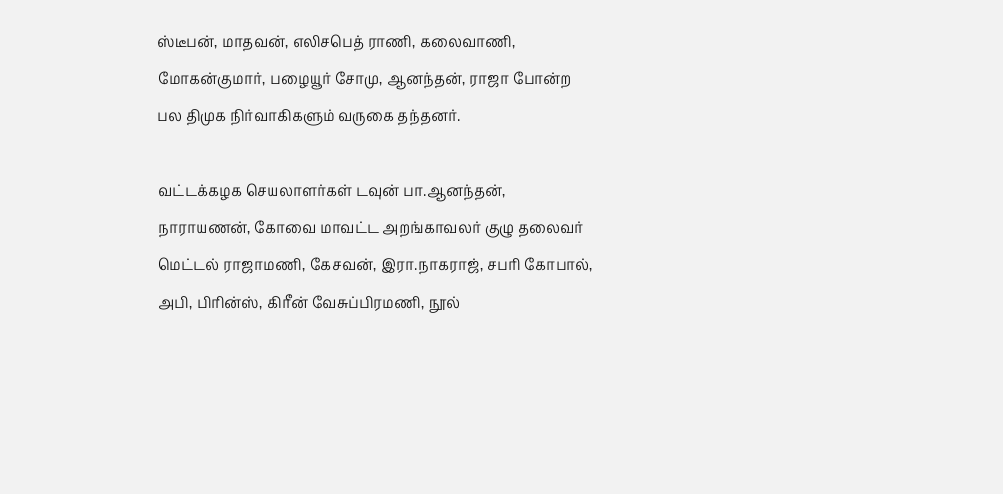ஸ்டீபன், மாதவன், எலிசபெத் ராணி, கலைவாணி, மோகன்குமார், பழையூர் சோமு, ஆனந்தன், ராஜா போன்ற பல திமுக நிர்வாகிகளும் வருகை தந்தனர்.

வட்டக்கழக செயலாளர்கள் டவுன் பா.ஆனந்தன், நாராயணன், கோவை மாவட்ட அறங்காவலர் குழு தலைவர் மெட்டல் ராஜாமணி, கேசவன், இரா.நாகராஜ், சபரி கோபால், அபி, பிரின்ஸ், கிரீன் வேசுப்பிரமணி, நூல்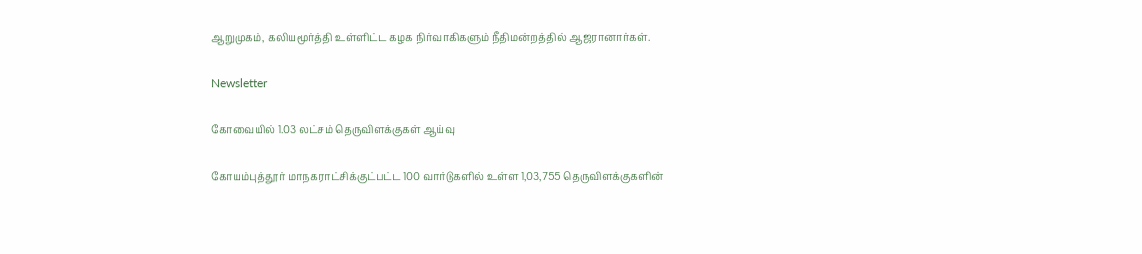ஆறுமுகம், கலியமூர்த்தி உள்ளிட்ட கழக நிர்வாகிகளும் நீதிமன்றத்தில் ஆஜரானார்கள்.

Newsletter

கோவையில் 1.03 லட்சம் தெருவிளக்குகள் ஆய்வு

கோயம்புத்தூர் மாநகராட்சிக்குட்பட்ட 100 வார்டுகளில் உள்ள 1,03,755 தெருவிளக்குகளின்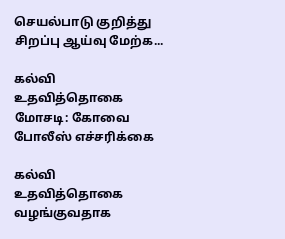செயல்பாடு குறித்து சிறப்பு ஆய்வு மேற்க...

கல்வி உதவித்தொகை மோசடி: கோவை போலீஸ் எச்சரிக்கை

கல்வி உதவித்தொகை வழங்குவதாக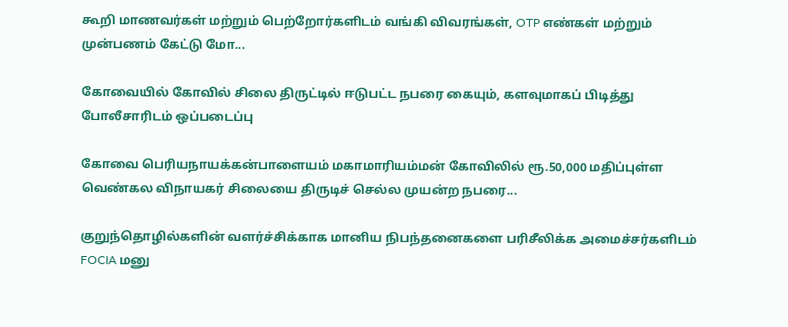கூறி மாணவர்கள் மற்றும் பெற்றோர்களிடம் வங்கி விவரங்கள், OTP எண்கள் மற்றும் முன்பணம் கேட்டு மோ...

கோவையில் கோவில் சிலை திருட்டில் ஈடுபட்ட நபரை கையும், களவுமாகப் பிடித்து போலீசாரிடம் ஒப்படைப்பு

கோவை பெரியநாயக்கன்பாளையம் மகாமாரியம்மன் கோவிலில் ரூ.50,000 மதிப்புள்ள வெண்கல விநாயகர் சிலையை திருடிச் செல்ல முயன்ற நபரை...

குறுந்தொழில்களின் வளர்ச்சிக்காக மானிய நிபந்தனைகளை பரிசீலிக்க அமைச்சர்களிடம் FOCIA மனு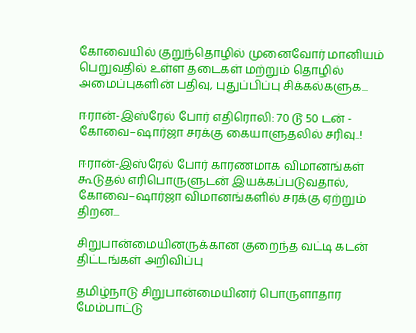கோவையில் குறுந்தொழில் முனைவோர் மானியம் பெறுவதில் உள்ள தடைகள் மற்றும் தொழில் அமைப்புகளின் பதிவு, புதுப்பிப்பு சிக்கல்களுக...

ஈரான்-இஸ்ரேல் போர் எதிரொலி: 70 டூ 50 டன் - கோவை–ஷார்ஜா சரக்கு கையாளுதலில் சரிவு..!

ஈரான்-இஸ்ரேல் போர் காரணமாக விமானங்கள் கூடுதல் எரிபொருளுடன் இயக்கப்படுவதால், கோவை–ஷார்ஜா விமானங்களில் சரக்கு ஏற்றும் திறன...

சிறுபான்மையினருக்கான குறைந்த வட்டி கடன் திட்டங்கள் அறிவிப்பு

தமிழ்நாடு சிறுபான்மையினர் பொருளாதார மேம்பாட்டு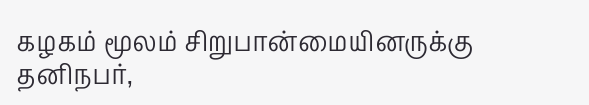கழகம் மூலம் சிறுபான்மையினருக்கு தனிநபர்,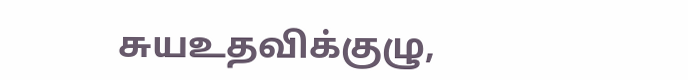சுயஉதவிக்குழு,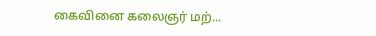கைவினை கலைஞர் மற்...